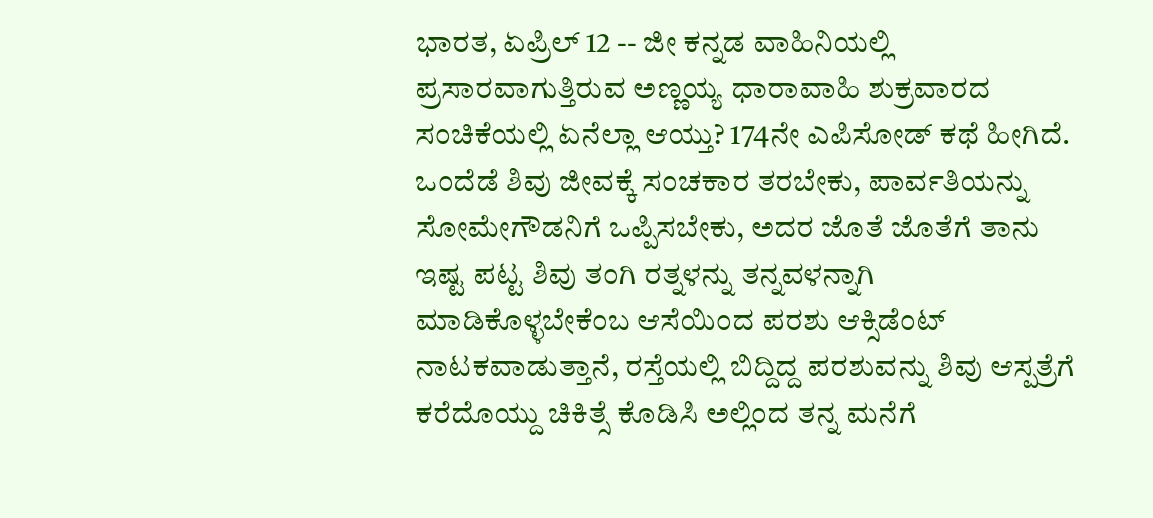ಭಾರತ, ಏಪ್ರಿಲ್ 12 -- ಜೀ ಕನ್ನಡ ವಾಹಿನಿಯಲ್ಲಿ ಪ್ರಸಾರವಾಗುತ್ತಿರುವ ಅಣ್ಣಯ್ಯ ಧಾರಾವಾಹಿ ಶುಕ್ರವಾರದ ಸಂಚಿಕೆಯಲ್ಲಿ ಏನೆಲ್ಲಾ ಆಯ್ತು? 174ನೇ ಎಪಿಸೋಡ್ ಕಥೆ ಹೀಗಿದೆ. ಒಂದೆಡೆ ಶಿವು ಜೀವಕ್ಕೆ ಸಂಚಕಾರ ತರಬೇಕು, ಪಾರ್ವತಿಯನ್ನು ಸೋಮೇಗೌಡನಿಗೆ ಒಪ್ಪಿಸಬೇಕು, ಅದರ ಜೊತೆ ಜೊತೆಗೆ ತಾನು ಇಷ್ಟ ಪಟ್ಟ ಶಿವು ತಂಗಿ ರತ್ನಳನ್ನು ತನ್ನವಳನ್ನಾಗಿ ಮಾಡಿಕೊಳ್ಳಬೇಕೆಂಬ ಆಸೆಯಿಂದ ಪರಶು ಆಕ್ಸಿಡೆಂಟ್ ನಾಟಕವಾಡುತ್ತಾನೆ, ರಸ್ತೆಯಲ್ಲಿ ಬಿದ್ದಿದ್ದ ಪರಶುವನ್ನು ಶಿವು ಆಸ್ಪತ್ರೆಗೆ ಕರೆದೊಯ್ದು ಚಿಕಿತ್ಸೆ ಕೊಡಿಸಿ ಅಲ್ಲಿಂದ ತನ್ನ ಮನೆಗೆ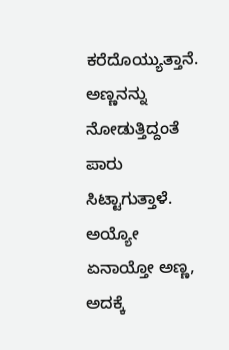ಕರೆದೊಯ್ಯುತ್ತಾನೆ.
ಅಣ್ಣನನ್ನು ನೋಡುತ್ತಿದ್ದಂತೆ ಪಾರು ಸಿಟ್ಟಾಗುತ್ತಾಳೆ. ಅಯ್ಯೋ ಏನಾಯ್ತೋ ಅಣ್ಣ, ಅದಕ್ಕೆ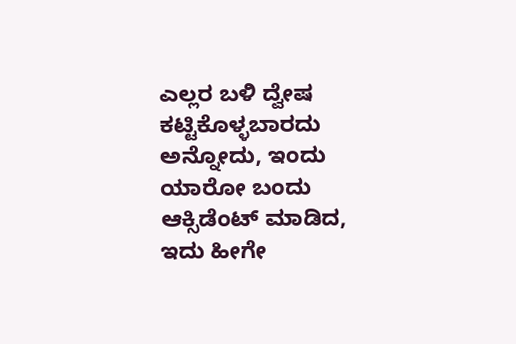ಎಲ್ಲರ ಬಳಿ ದ್ವೇಷ ಕಟ್ಟಿಕೊಳ್ಳಬಾರದು ಅನ್ನೋದು, ಇಂದು ಯಾರೋ ಬಂದು ಆಕ್ಸಿಡೆಂಟ್ ಮಾಡಿದ, ಇದು ಹೀಗೇ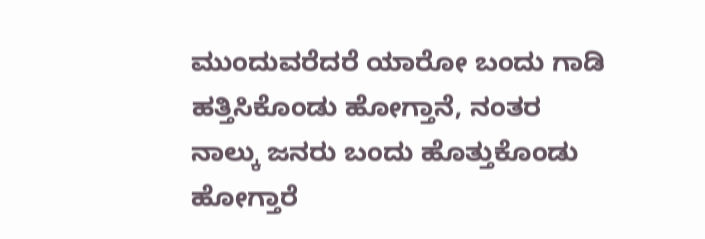ಮುಂದುವರೆದರೆ ಯಾರೋ ಬಂದು ಗಾಡಿ ಹತ್ತಿಸಿಕೊಂಡು ಹೋಗ್ತಾನೆ, ನಂತರ ನಾಲ್ಕು ಜನರು ಬಂದು ಹೊತ್ತುಕೊಂಡು ಹೋಗ್ತಾರೆ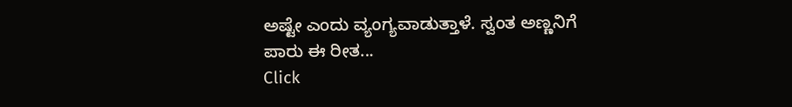ಅಷ್ಟೇ ಎಂದು ವ್ಯಂಗ್ಯವಾಡುತ್ತಾಳೆ. ಸ್ವಂತ ಅಣ್ಣನಿಗೆ ಪಾರು ಈ ರೀತ...
Click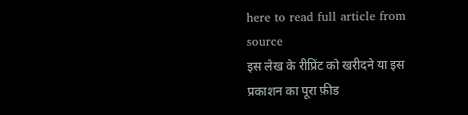here to read full article from source
इस लेख के रीप्रिंट को खरीदने या इस प्रकाशन का पूरा फ़ीड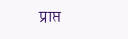प्राप्त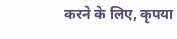करने के लिए, कृपया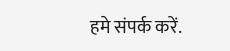हमे संपर्क करें.